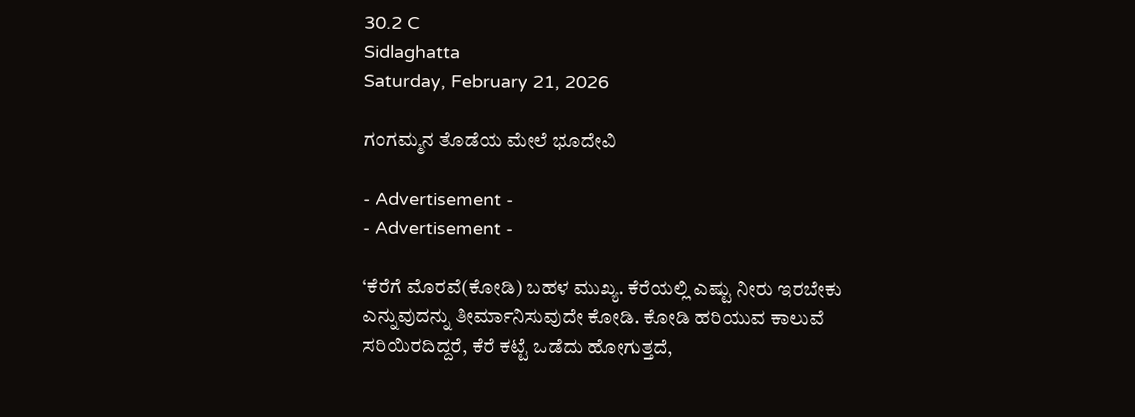30.2 C
Sidlaghatta
Saturday, February 21, 2026

ಗಂಗಮ್ಮನ ತೊಡೆಯ ಮೇಲೆ ಭೂದೇವಿ

- Advertisement -
- Advertisement -

‘ಕೆರೆಗೆ ಮೊರವೆ(ಕೋಡಿ) ಬಹಳ ಮುಖ್ಯ. ಕೆರೆಯಲ್ಲಿ ಎಷ್ಟು ನೀರು ಇರಬೇಕು ಎನ್ನುವುದನ್ನು ತೀರ್ಮಾನಿಸುವುದೇ ಕೋಡಿ. ಕೋಡಿ ಹರಿಯುವ ಕಾಲುವೆ ಸರಿಯಿರದಿದ್ದರೆ, ಕೆರೆ ಕಟ್ಟೆ ಒಡೆದು ಹೋಗುತ್ತದೆ,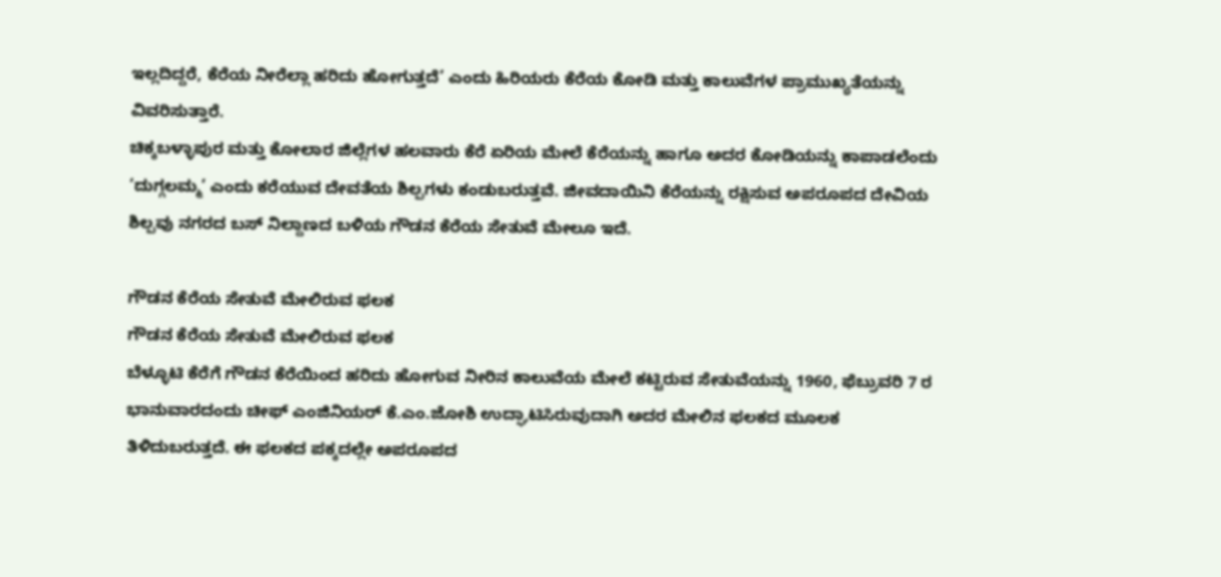ಇಲ್ಲದಿದ್ದರೆ, ಕೆರೆಯ ನೀರೆಲ್ಲಾ ಹರಿದು ಹೋಗುತ್ತದೆ’ ಎಂದು ಹಿರಿಯರು ಕೆರೆಯ ಕೋಡಿ ಮತ್ತು ಕಾಲುವೆಗಳ ಪ್ರಾಮುಖ್ಯತೆಯನ್ನು ವಿವರಿಸುತ್ತಾರೆ.
ಚಿಕ್ಕಬಳ್ಳಾಪುರ ಮತ್ತು ಕೋಲಾರ ಜಿಲ್ಲೆಗಳ ಹಲವಾರು ಕೆರೆ ಏರಿಯ ಮೇಲೆ ಕೆರೆಯನ್ನು ಹಾಗೂ ಅದರ ಕೋಡಿಯನ್ನು ಕಾಪಾಡಲೆಂದು ‘ದುಗ್ಗಲಮ್ಮ’ ಎಂದು ಕರೆಯುವ ದೇವತೆಯ ಶಿಲ್ಪಗಳು ಕಂಡುಬರುತ್ತವೆ. ಜೀವದಾಯಿನಿ ಕೆರೆಯನ್ನು ರಕ್ಷಿಸುವ ಅಪರೂಪದ ದೇವಿಯ ಶಿಲ್ಪವು ನಗರದ ಬಸ್ ನಿಲ್ದಾಣದ ಬಳಿಯ ಗೌಡನ ಕೆರೆಯ ಸೇತುವೆ ಮೇಲೂ ಇದೆ.

ಗೌಡನ ಕೆರೆಯ ಸೇತುವೆ ಮೇಲಿರುವ ಫಲಕ
ಗೌಡನ ಕೆರೆಯ ಸೇತುವೆ ಮೇಲಿರುವ ಫಲಕ
ಬೆಳ್ಳೂಟಿ ಕೆರೆಗೆ ಗೌಡನ ಕೆರೆಯಿಂದ ಹರಿದು ಹೋಗುವ ನೀರಿನ ಕಾಲುವೆಯ ಮೇಲೆ ಕಟ್ಟಿರುವ ಸೇತುವೆಯನ್ನು 1960, ಫೆಬ್ರುವರಿ 7 ರ ಭಾನುವಾರದಂದು ಚೀಫ್ ಎಂಜಿನಿಯರ್ ಕೆ.ಎಂ.ಜೋಶಿ ಉದ್ಘಾಟಿಸಿರುವುದಾಗಿ ಅದರ ಮೇಲಿನ ಫಲಕದ ಮೂಲಕ ತಿಳಿದುಬರುತ್ತದೆ. ಈ ಫಲಕದ ಪಕ್ಕದಲ್ಲೇ ಅಪರೂಪದ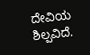ದೇವಿಯ ಶಿಲ್ಪವಿದೆ.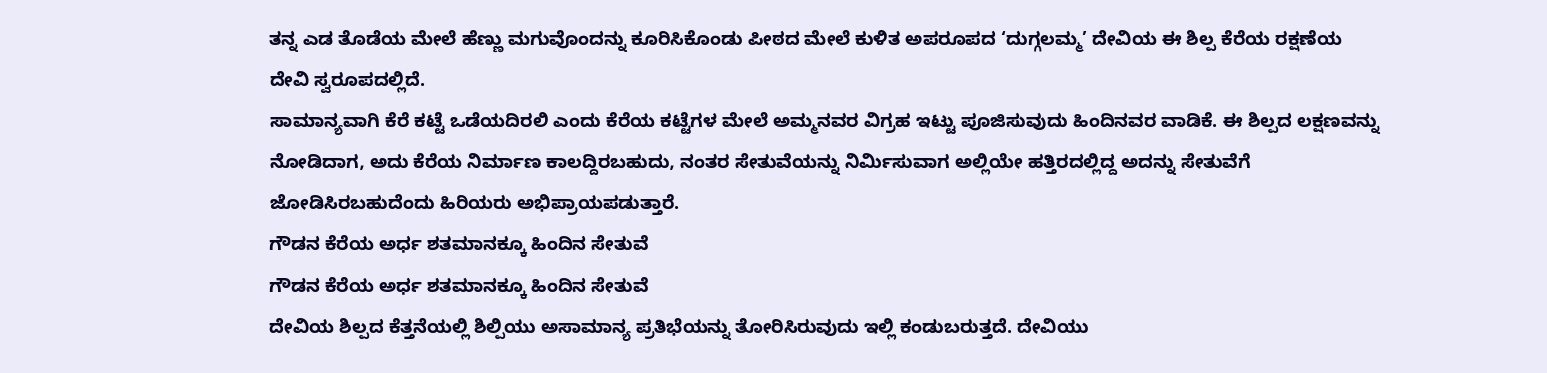ತನ್ನ ಎಡ ತೊಡೆಯ ಮೇಲೆ ಹೆಣ್ಣು ಮಗುವೊಂದನ್ನು ಕೂರಿಸಿಕೊಂಡು ಪೀಠದ ಮೇಲೆ ಕುಳಿತ ಅಪರೂಪದ ‘ದುಗ್ಗಲಮ್ಮ’ ದೇವಿಯ ಈ ಶಿಲ್ಪ ಕೆರೆಯ ರಕ್ಷಣೆಯ ದೇವಿ ಸ್ವರೂಪದಲ್ಲಿದೆ.
ಸಾಮಾನ್ಯವಾಗಿ ಕೆರೆ ಕಟ್ಟೆ ಒಡೆಯದಿರಲಿ ಎಂದು ಕೆರೆಯ ಕಟ್ಟೆಗಳ ಮೇಲೆ ಅಮ್ಮನವರ ವಿಗ್ರಹ ಇಟ್ಟು ಪೂಜಿಸುವುದು ಹಿಂದಿನವರ ವಾಡಿಕೆ. ಈ ಶಿಲ್ಪದ ಲಕ್ಷಣವನ್ನು ನೋಡಿದಾಗ, ಅದು ಕೆರೆಯ ನಿರ್ಮಾಣ ಕಾಲದ್ದಿರಬಹುದು, ನಂತರ ಸೇತುವೆಯನ್ನು ನಿರ್ಮಿಸುವಾಗ ಅಲ್ಲಿಯೇ ಹತ್ತಿರದಲ್ಲಿದ್ದ ಅದನ್ನು ಸೇತುವೆಗೆ ಜೋಡಿಸಿರಬಹುದೆಂದು ಹಿರಿಯರು ಅಭಿಪ್ರಾಯಪಡುತ್ತಾರೆ.
ಗೌಡನ ಕೆರೆಯ ಅರ್ಧ ಶತಮಾನಕ್ಕೂ ಹಿಂದಿನ ಸೇತುವೆ
ಗೌಡನ ಕೆರೆಯ ಅರ್ಧ ಶತಮಾನಕ್ಕೂ ಹಿಂದಿನ ಸೇತುವೆ
ದೇವಿಯ ಶಿಲ್ಪದ ಕೆತ್ತನೆಯಲ್ಲಿ ಶಿಲ್ಪಿಯು ಅಸಾಮಾನ್ಯ ಪ್ರತಿಭೆಯನ್ನು ತೋರಿಸಿರುವುದು ಇಲ್ಲಿ ಕಂಡುಬರುತ್ತದೆ. ದೇವಿಯು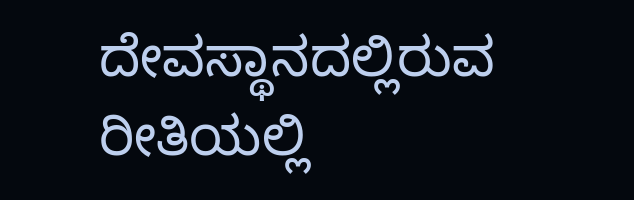ದೇವಸ್ಥಾನದಲ್ಲಿರುವ ರೀತಿಯಲ್ಲಿ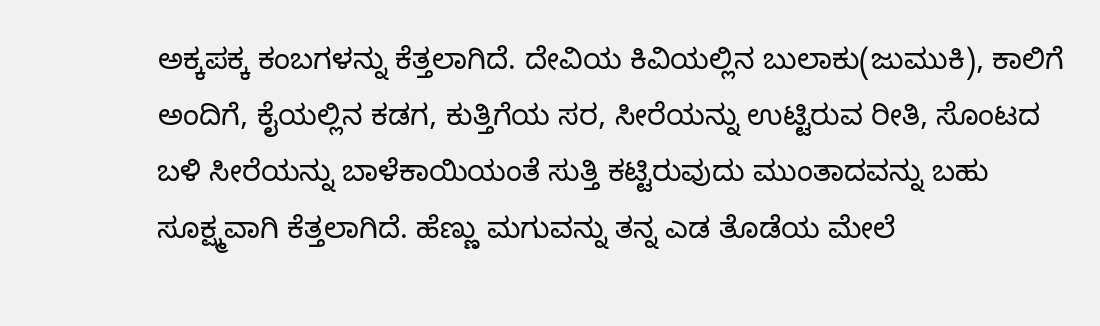ಅಕ್ಕಪಕ್ಕ ಕಂಬಗಳನ್ನು ಕೆತ್ತಲಾಗಿದೆ. ದೇವಿಯ ಕಿವಿಯಲ್ಲಿನ ಬುಲಾಕು(ಜುಮುಕಿ), ಕಾಲಿಗೆ ಅಂದಿಗೆ, ಕೈಯಲ್ಲಿನ ಕಡಗ, ಕುತ್ತಿಗೆಯ ಸರ, ಸೀರೆಯನ್ನು ಉಟ್ಟಿರುವ ರೀತಿ, ಸೊಂಟದ ಬಳಿ ಸೀರೆಯನ್ನು ಬಾಳೆಕಾಯಿಯಂತೆ ಸುತ್ತಿ ಕಟ್ಟಿರುವುದು ಮುಂತಾದವನ್ನು ಬಹು ಸೂಕ್ಷ್ಮವಾಗಿ ಕೆತ್ತಲಾಗಿದೆ. ಹೆಣ್ಣು ಮಗುವನ್ನು ತನ್ನ ಎಡ ತೊಡೆಯ ಮೇಲೆ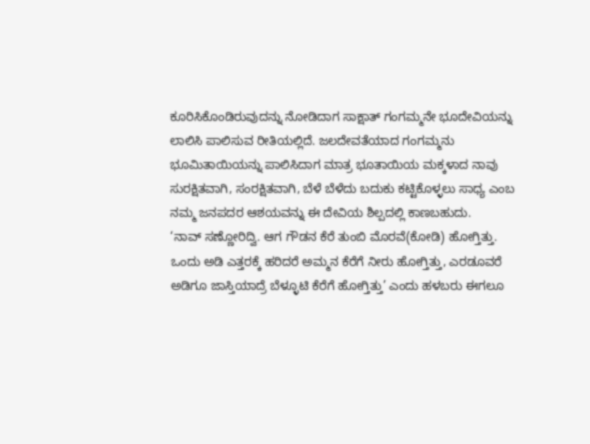ಕೂರಿಸಿಕೊಂಡಿರುವುದನ್ನು ನೋಡಿದಾಗ ಸಾಕ್ಷಾತ್ ಗಂಗಮ್ಮನೇ ಭೂದೇವಿಯನ್ನು ಲಾಲಿಸಿ ಪಾಲಿಸುವ ರೀತಿಯಲ್ಲಿದೆ. ಜಲದೇವತೆಯಾದ ಗಂಗಮ್ಮನು ಭೂಮಿತಾಯಿಯನ್ನು ಪಾಲಿಸಿದಾಗ ಮಾತ್ರ ಭೂತಾಯಿಯ ಮಕ್ಕಳಾದ ನಾವು ಸುರಕ್ಷಿತವಾಗಿ, ಸಂರಕ್ಷಿತವಾಗಿ, ಬೆಳೆ ಬೆಳೆದು ಬದುಕು ಕಟ್ಟಿಕೊಳ್ಳಲು ಸಾಧ್ಯ ಎಂಬ ನಮ್ಮ ಜನಪದರ ಆಶಯವನ್ನು ಈ ದೇವಿಯ ಶಿಲ್ಪದಲ್ಲಿ ಕಾಣಬಹುದು.
‘ನಾವ್ ಸಣ್ಣೋರಿದ್ವಿ. ಆಗ ಗೌಡನ ಕೆರೆ ತುಂಬಿ ಮೊರವೆ(ಕೋಡಿ) ಹೋಗ್ತಿತ್ತು. ಒಂದು ಅಡಿ ಎತ್ತರಕ್ಕೆ ಹರಿದರೆ ಅಮ್ಮನ ಕೆರೆಗೆ ನೀರು ಹೋಗ್ತಿತ್ತು, ಎರಡೂವರೆ ಅಡಿಗೂ ಜಾಸ್ತಿಯಾದ್ರೆ ಬೆಳ್ಳೂಟಿ ಕೆರೆಗೆ ಹೋಗ್ತಿತ್ತು’ ಎಂದು ಹಳಬರು ಈಗಲೂ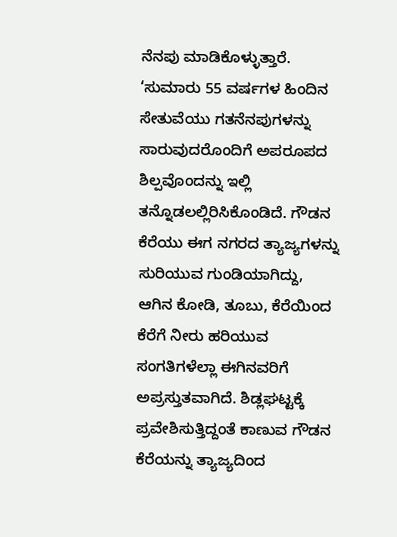ನೆನಪು ಮಾಡಿಕೊಳ್ಳುತ್ತಾರೆ.
‘ಸುಮಾರು 55 ವರ್ಷಗಳ ಹಿಂದಿನ ಸೇತುವೆಯು ಗತನೆನಪುಗಳನ್ನು ಸಾರುವುದರೊಂದಿಗೆ ಅಪರೂಪದ ಶಿಲ್ಪವೊಂದನ್ನು ಇಲ್ಲಿ ತನ್ನೊಡಲಲ್ಲಿರಿಸಿಕೊಂಡಿದೆ. ಗೌಡನ ಕೆರೆಯು ಈಗ ನಗರದ ತ್ಯಾಜ್ಯಗಳನ್ನು ಸುರಿಯುವ ಗುಂಡಿಯಾಗಿದ್ದು, ಆಗಿನ ಕೋಡಿ, ತೂಬು, ಕೆರೆಯಿಂದ ಕೆರೆಗೆ ನೀರು ಹರಿಯುವ ಸಂಗತಿಗಳೆಲ್ಲಾ ಈಗಿನವರಿಗೆ ಅಪ್ರಸ್ತುತವಾಗಿದೆ. ಶಿಡ್ಲಘಟ್ಟಕ್ಕೆ ಪ್ರವೇಶಿಸುತ್ತಿದ್ದಂತೆ ಕಾಣುವ ಗೌಡನ ಕೆರೆಯನ್ನು ತ್ಯಾಜ್ಯದಿಂದ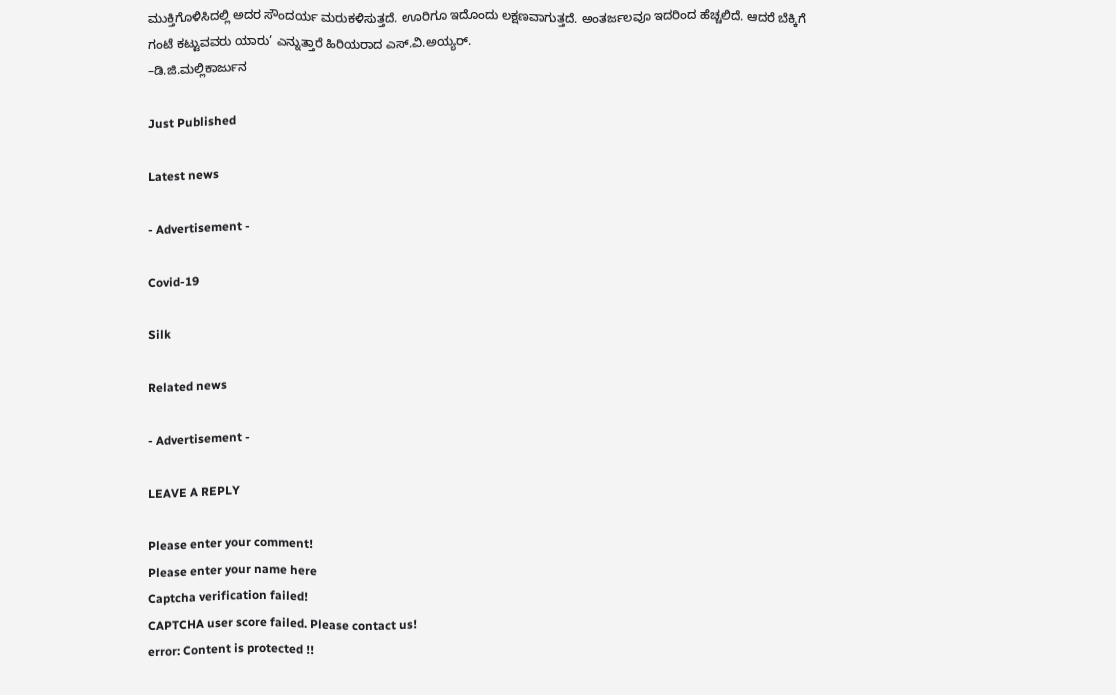ಮುಕ್ತಿಗೊಳಿಸಿದಲ್ಲಿ ಅದರ ಸೌಂದರ್ಯ ಮರುಕಳಿಸುತ್ತದೆ. ಊರಿಗೂ ಇದೊಂದು ಲಕ್ಷಣವಾಗುತ್ತದೆ. ಅಂತರ್ಜಲವೂ ಇದರಿಂದ ಹೆಚ್ಚಲಿದೆ. ಆದರೆ ಬೆಕ್ಕಿಗೆ ಗಂಟೆ ಕಟ್ಟುವವರು ಯಾರು’ ಎನ್ನುತ್ತಾರೆ ಹಿರಿಯರಾದ ಎಸ್.ವಿ.ಅಯ್ಯರ್.
–ಡಿ.ಜಿ.ಮಲ್ಲಿಕಾರ್ಜುನ

Just Published

Latest news

- Advertisement -

Covid-19

Silk

Related news

- Advertisement -

LEAVE A REPLY

Please enter your comment!
Please enter your name here
Captcha verification failed!
CAPTCHA user score failed. Please contact us!
error: Content is protected !!